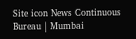Site icon News Continuous Bureau | Mumbai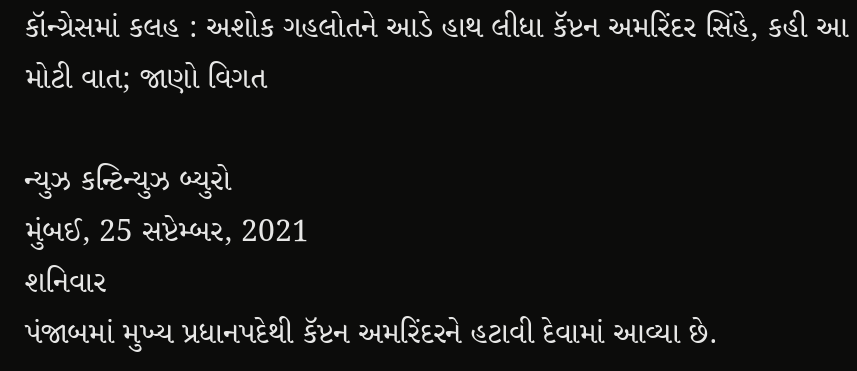કૉન્ગ્રેસમાં કલહ : અશોક ગહલોતને આડે હાથ લીધા કૅપ્ટન અમરિંદર સિંહે, કહી આ મોટી વાત; જાણો વિગત

ન્યુઝ કન્ટિન્યુઝ બ્યુરો
મુંબઈ, 25 સપ્ટેમ્બર, 2021
શનિવાર
પંજાબમાં મુખ્ય પ્રધાનપદેથી કૅપ્ટન અમરિંદરને હટાવી દેવામાં આવ્યા છે.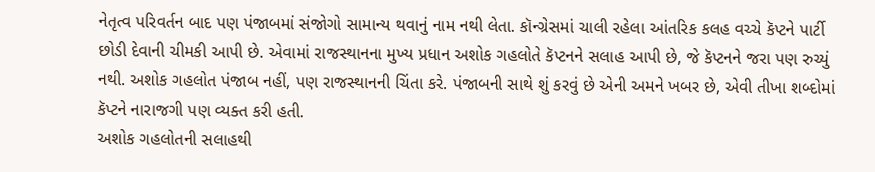નેતૃત્વ પરિવર્તન બાદ પણ પંજાબમાં સંજોગો સામાન્ય થવાનું નામ નથી લેતા. કૉન્ગ્રેસમાં ચાલી રહેલા આંતરિક કલહ વચ્ચે કૅપ્ટને પાર્ટી છોડી દેવાની ચીમકી આપી છે. એવામાં રાજસ્થાનના મુખ્ય પ્રધાન અશોક ગહલોતે કૅપ્ટનને સલાહ આપી છે, જે કૅપ્ટનને જરા પણ રુચ્યું નથી. અશોક ગહલોત પંજાબ નહીં, પણ રાજસ્થાનની ચિંતા કરે. પંજાબની સાથે શું કરવું છે એની અમને ખબર છે, એવી તીખા શબ્દોમાં કૅપ્ટને નારાજગી પણ વ્યક્ત કરી હતી.
અશોક ગહલોતની સલાહથી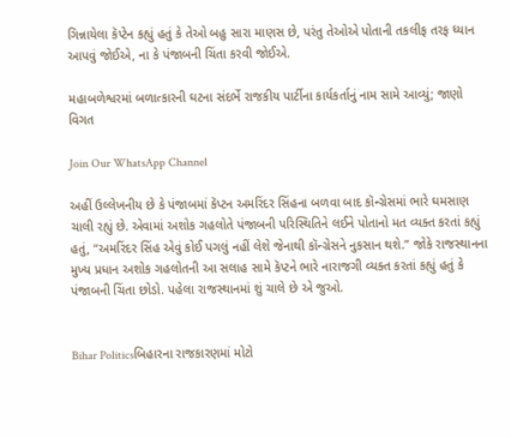ગિન્નાયેલા કૅપ્ટેન કહ્યું હતું કે તેઓ બહુ સારા માણસ છે, પરંતુ તેઓએ પોતાની તકલીફ તરફ ધ્યાન આપવું જોઈએ, ના કે પંજાબની ચિંતા કરવી જોઈએ.

મહાબળેશ્વરમાં બળાત્કારની ઘટના સંદર્ભે રાજકીય પાર્ટીના કાર્યકર્તાનું નામ સામે આવ્યું; જાણો વિગત

Join Our WhatsApp Channel

અહીં ઉલ્લેખનીય છે કે પંજાબમાં કૅપ્ટન અમરિંદર સિંહના બળવા બાદ કૉન્ગ્રેસમાં ભારે ઘમસાણ ચાલી રહ્યું છે. એવામાં અશોક ગહલોતે પંજાબની પરિસ્થિતિને લઈને પોતાનો મત વ્યક્ત કરતાં કહ્યું હતું, “અમરિંદર સિંહ એવું કોઈ પગલું નહીં લેશે જેનાથી કૉન્ગ્રેસને નુકસાન થશે.” જોકે રાજસ્થાનના મુખ્ય પ્રધાન અશોક ગહલોતની આ સલાહ સામે કૅપ્ટને ભારે નારાજગી વ્યક્ત કરતાં કહ્યું હતું કે પંજાબની ચિંતા છોડો. પહેલા રાજસ્થાનમાં શું ચાલે છે એ જુઓ.


Bihar Politicsબિહારના રાજકારણમાં મોટો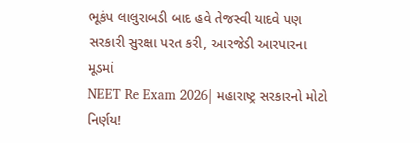ભૂકંપ લાલુરાબડી બાદ હવે તેજસ્વી યાદવે પણ સરકારી સુરક્ષા પરત કરી, આરજેડી આરપારના મૂડમાં
NEET Re Exam 2026| મહારાષ્ટ્ર સરકારનો મોટો નિર્ણય!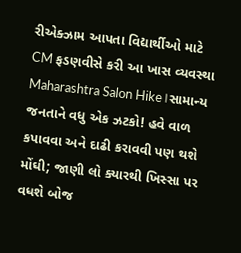રીએક્ઝામ આપતા વિદ્યાર્થીઓ માટે CM ફડણવીસે કરી આ ખાસ વ્યવસ્થા
Maharashtra Salon Hike।સામાન્ય જનતાને વધુ એક ઝટકો! હવે વાળ કપાવવા અને દાઢી કરાવવી પણ થશે મોંઘી; જાણી લો ક્યારથી ખિસ્સા પર વધશે બોજ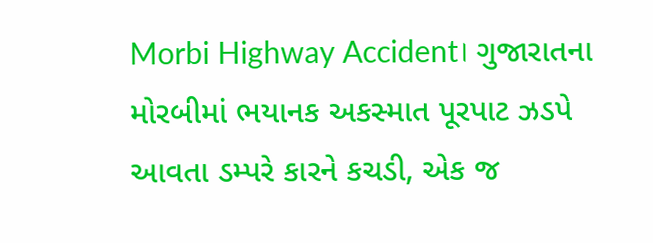Morbi Highway Accident। ગુજારાતના મોરબીમાં ભયાનક અકસ્માત પૂરપાટ ઝડપે આવતા ડમ્પરે કારને કચડી, એક જ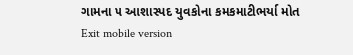ગામના ૫ આશાસ્પદ યુવકોના કમકમાટીભર્યા મોત
Exit mobile version